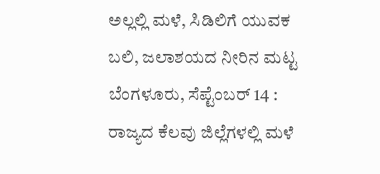ಅಲ್ಲಲ್ಲಿ ಮಳೆ, ಸಿಡಿಲಿಗೆ ಯುವಕ ಬಲಿ, ಜಲಾಶಯದ ನೀರಿನ ಮಟ್ಟ
ಬೆಂಗಳೂರು, ಸೆಪ್ಟೆಂಬರ್ 14 : ರಾಜ್ಯದ ಕೆಲವು ಜಿಲ್ಲೆಗಳಲ್ಲಿ ಮಳೆ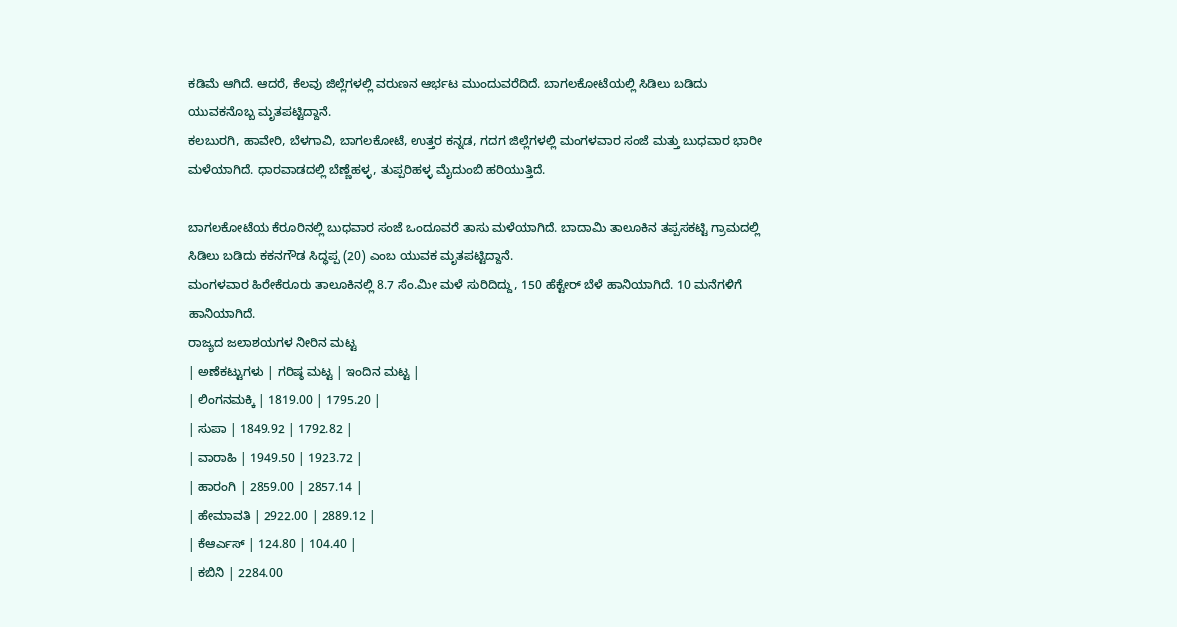ಕಡಿಮೆ ಆಗಿದೆ. ಆದರೆ, ಕೆಲವು ಜಿಲ್ಲೆಗಳಲ್ಲಿ ವರುಣನ ಆರ್ಭಟ ಮುಂದುವರೆದಿದೆ. ಬಾಗಲಕೋಟೆಯಲ್ಲಿ ಸಿಡಿಲು ಬಡಿದು ಯುವಕನೊಬ್ಬ ಮೃತಪಟ್ಟಿದ್ದಾನೆ.
ಕಲಬುರಗಿ, ಹಾವೇರಿ, ಬೆಳಗಾವಿ, ಬಾಗಲಕೋಟೆ, ಉತ್ತರ ಕನ್ನಡ, ಗದಗ ಜಿಲ್ಲೆಗಳಲ್ಲಿ ಮಂಗಳವಾರ ಸಂಜೆ ಮತ್ತು ಬುಧವಾರ ಭಾರೀ ಮಳೆಯಾಗಿದೆ. ಧಾರವಾಡದಲ್ಲಿ ಬೆಣ್ಣೆಹಳ್ಳ, ತುಪ್ಪರಿಹಳ್ಳ ಮೈದುಂಬಿ ಹರಿಯುತ್ತಿದೆ.

ಬಾಗಲಕೋಟೆಯ ಕೆರೂರಿನಲ್ಲಿ ಬುಧವಾರ ಸಂಜೆ ಒಂದೂವರೆ ತಾಸು ಮಳೆಯಾಗಿದೆ. ಬಾದಾಮಿ ತಾಲೂಕಿನ ತಪ್ಪಸಕಟ್ಟಿ ಗ್ರಾಮದಲ್ಲಿ ಸಿಡಿಲು ಬಡಿದು ಕಕನಗೌಡ ಸಿದ್ಧಪ್ಪ (20) ಎಂಬ ಯುವಕ ಮೃತಪಟ್ಟಿದ್ದಾನೆ.
ಮಂಗಳವಾರ ಹಿರೇಕೆರೂರು ತಾಲೂಕಿನಲ್ಲಿ 8.7 ಸೆಂ.ಮೀ ಮಳೆ ಸುರಿದಿದ್ದು, 150 ಹೆಕ್ಟೇರ್ ಬೆಳೆ ಹಾನಿಯಾಗಿದೆ. 10 ಮನೆಗಳಿಗೆ ಹಾನಿಯಾಗಿದೆ.
ರಾಜ್ಯದ ಜಲಾಶಯಗಳ ನೀರಿನ ಮಟ್ಟ
| ಅಣೆಕಟ್ಟುಗಳು | ಗರಿಷ್ಠ ಮಟ್ಟ | ಇಂದಿನ ಮಟ್ಟ |
| ಲಿಂಗನಮಕ್ಕಿ | 1819.00 | 1795.20 |
| ಸುಪಾ | 1849.92 | 1792.82 |
| ವಾರಾಹಿ | 1949.50 | 1923.72 |
| ಹಾರಂಗಿ | 2859.00 | 2857.14 |
| ಹೇಮಾವತಿ | 2922.00 | 2889.12 |
| ಕೆಆರ್ಎಸ್ | 124.80 | 104.40 |
| ಕಬಿನಿ | 2284.00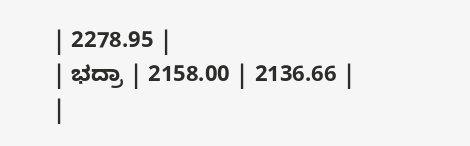| 2278.95 |
| ಭದ್ರಾ | 2158.00 | 2136.66 |
|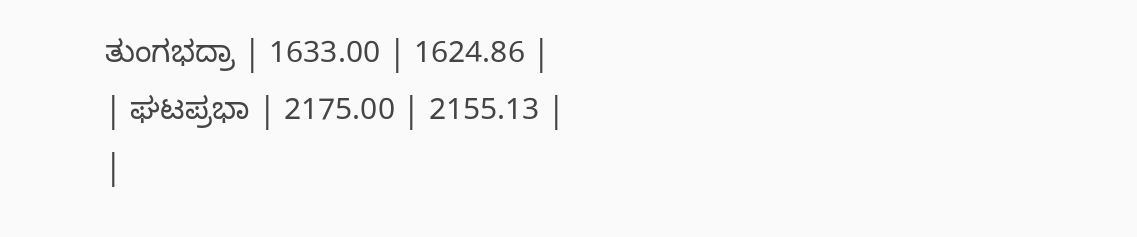ತುಂಗಭದ್ರಾ | 1633.00 | 1624.86 |
| ಘಟಪ್ರಭಾ | 2175.00 | 2155.13 |
|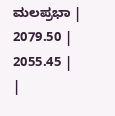ಮಲಪ್ರಭಾ | 2079.50 | 2055.45 |
|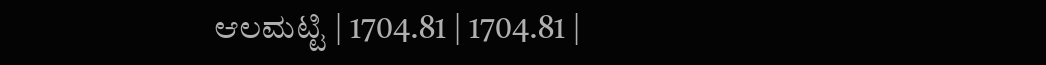ಆಲಮಟ್ಟಿ | 1704.81 | 1704.81 |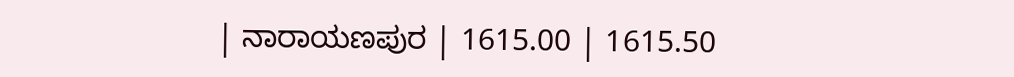| ನಾರಾಯಣಪುರ | 1615.00 | 1615.50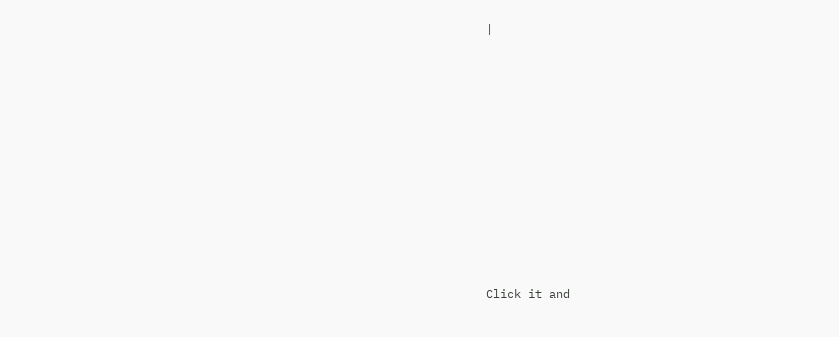|












Click it and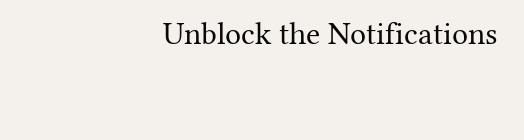Unblock the Notifications